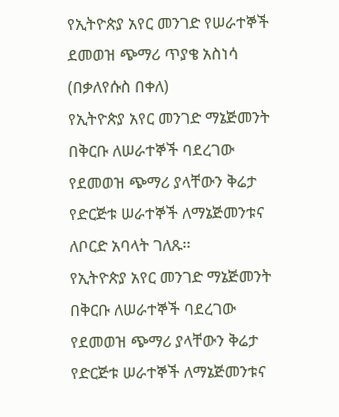የኢትዮጵያ አየር መንገድ የሠራተኞች ደመወዝ ጭማሪ ጥያቄ አስነሳ
(በቃለየሱስ በቀለ)
የኢትዮጵያ አየር መንገድ ማኔጅመንት በቅርቡ ለሠራተኞች ባደረገው የደመወዝ ጭማሪ ያላቸውን ቅሬታ የድርጅቱ ሠራተኞች ለማኔጅመንቱና ለቦርድ አባላት ገለጹ፡፡
የኢትዮጵያ አየር መንገድ ማኔጅመንት በቅርቡ ለሠራተኞች ባደረገው የደመወዝ ጭማሪ ያላቸውን ቅሬታ የድርጅቱ ሠራተኞች ለማኔጅመንቱና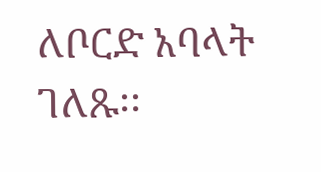ለቦርድ አባላት ገለጹ፡፡